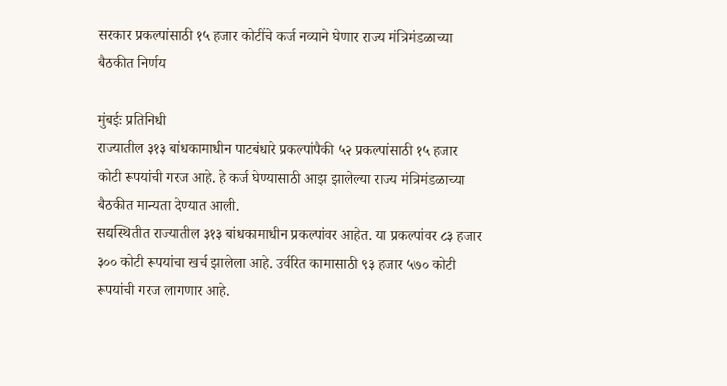सरकार प्रकल्पांसाठी १५ हजार कोटींचे कर्ज नव्याने घेणार राज्य मंत्रिमंडळाच्या बैठकीत निर्णय

मुंबईः प्रतिनिधी
राज्यातील ३१३ बांधकामाधीन पाटबंधारे प्रकल्पांपैकी ५२ प्रकल्पांसाठी १५ हजार कोटी रूपयांची गरज आहे. हे कर्ज घेण्यासाठी आझ झालेल्या राज्य मंत्रिमंडळाच्या बैठकीत मान्यता देण्यात आली.
सद्यस्थितीत राज्यातील ३१३ बांधकामाधीन प्रकल्पांवर आहेत. या प्रकल्पांवर ८३ हजार ३०० कोटी रूपयांचा खर्च झालेला आहे. उर्वरित कामासाठी ९३ हजार ५७० कोटी रूपयांची गरज लागणार आहे.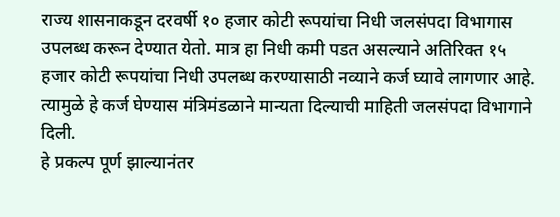राज्य शासनाकडून दरवर्षी १० हजार कोटी रूपयांचा निधी जलसंपदा विभागास उपलब्ध करून देण्यात येतो. मात्र हा निधी कमी पडत असल्याने अतिरिक्त १५ हजार कोटी रूपयांचा निधी उपलब्ध करण्यासाठी नव्याने कर्ज घ्यावे लागणार आहे. त्यामुळे हे कर्ज घेण्यास मंत्रिमंडळाने मान्यता दिल्याची माहिती जलसंपदा विभागाने दिली.
हे प्रकल्प पूर्ण झाल्यानंतर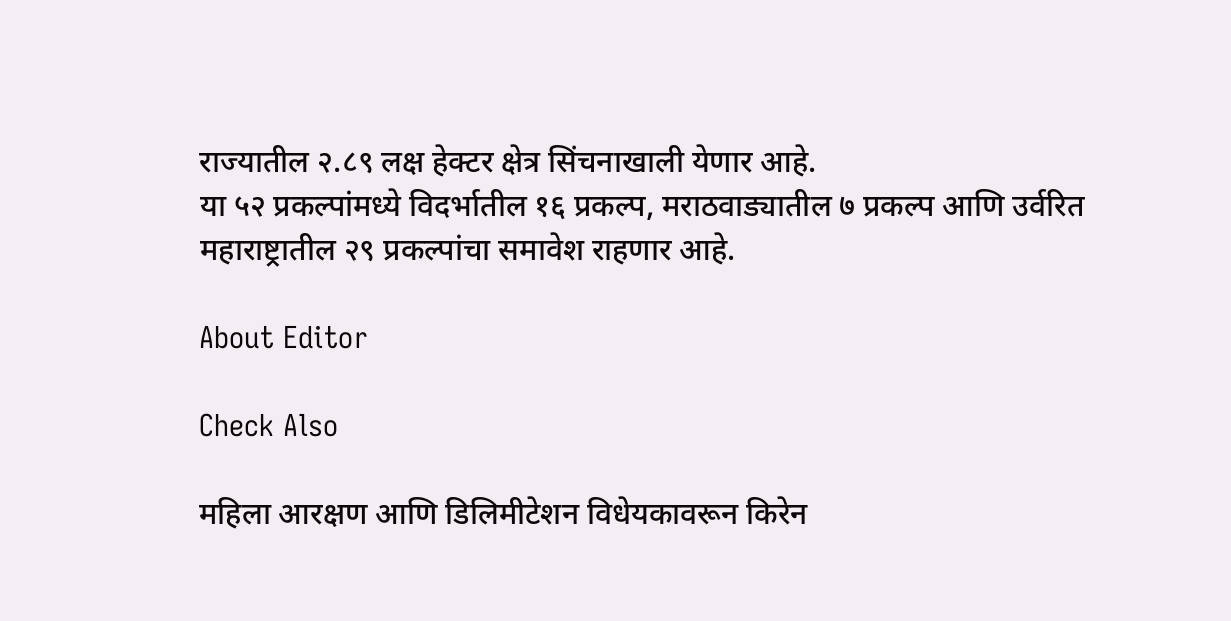राज्यातील २.८९ लक्ष हेक्टर क्षेत्र सिंचनाखाली येणार आहे.
या ५२ प्रकल्पांमध्ये विदर्भातील १६ प्रकल्प, मराठवाड्यातील ७ प्रकल्प आणि उर्वरित महाराष्ट्रातील २९ प्रकल्पांचा समावेश राहणार आहे.

About Editor

Check Also

महिला आरक्षण आणि डिलिमीटेशन विधेयकावरून किरेन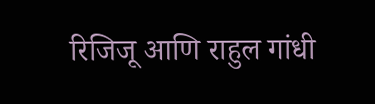रिजिजू आणि राहुल गांधी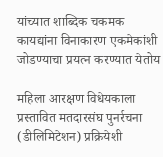यांच्यात शाब्दिक चकमक कायद्यांना विनाकारण एकमेकांशी जोडण्याचा प्रयत्न करण्यात येतोय

महिला आरक्षण विधेयकाला प्रस्तावित मतदारसंघ पुनर्रचना (डीलिमिटेशन) प्रक्रियेशी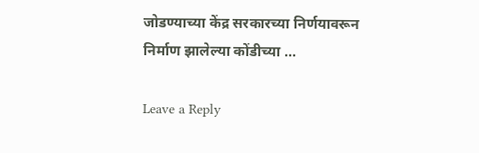जोडण्याच्या केंद्र सरकारच्या निर्णयावरून निर्माण झालेल्या कोंडीच्या …

Leave a Reply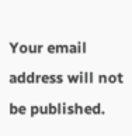Your email address will not be published.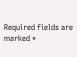Required fields are marked *